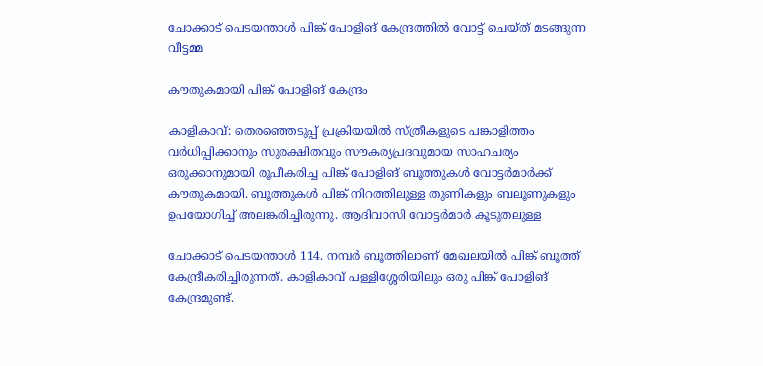ചോക്കാട് പെടയന്താൾ പിങ്ക് പോളിങ് കേന്ദ്രത്തിൽ വോട്ട് ചെയ്ത് മടങ്ങുന്ന വീട്ടമ്മ

കൗതുകമായി പിങ്ക് പോളിങ് കേന്ദ്രം

കാളികാവ്: തെരഞ്ഞെടുപ്പ് പ്രക്രിയയിൽ സ്ത്രീകളുടെ പങ്കാളിത്തം വർധിപ്പിക്കാനും സുരക്ഷിതവും സൗകര്യപ്രദവുമായ സാഹചര്യം ഒരുക്കാനുമായി രൂപീകരിച്ച പിങ്ക് പോളിങ് ബൂത്തുകൾ വോട്ടർമാർക്ക് കൗതുകമായി. ബൂത്തുകൾ പിങ്ക് നിറത്തിലുള്ള തുണികളും ബലൂണുകളും ഉപയോഗിച്ച് അലങ്കരിച്ചിരുന്നു. ആദിവാസി വോട്ടർമാർ കൂടുതലുള്ള

ചോക്കാട് പെടയന്താൾ 114. നമ്പർ ബൂത്തിലാണ് മേഖലയിൽ പിങ്ക് ബൂത്ത് കേന്ദ്രീകരിച്ചിരുന്നത്. കാളികാവ് പള്ളിശ്ശേരിയിലും ഒരു പിങ്ക് പോളിങ് കേന്ദ്രമുണ്ട്.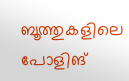ബൂത്തുകളിലെ പോളിങ്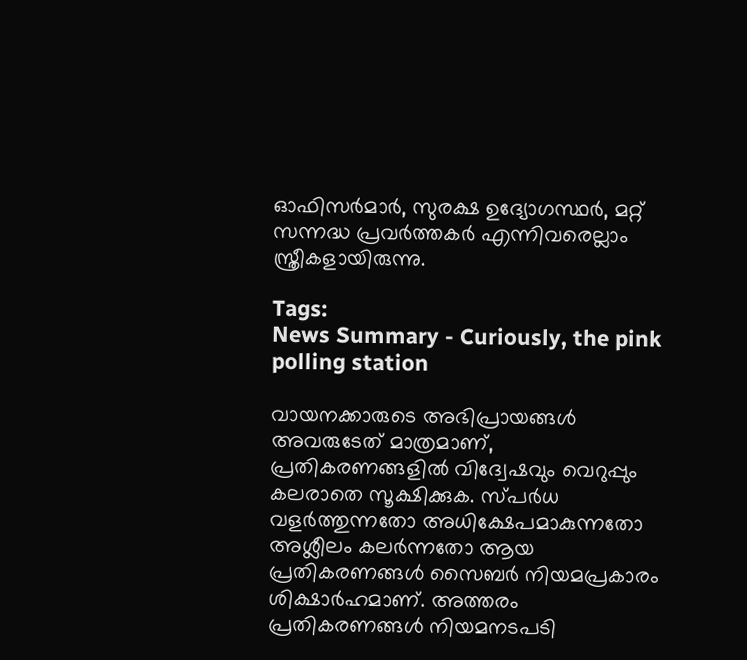ഓഫിസർമാർ, സുരക്ഷ ഉദ്യോഗസ്ഥർ, മറ്റ് സന്നദ്ധ പ്രവർത്തകർ എന്നിവരെല്ലാം സ്ത്രീകളായിരുന്നു.

Tags:
News Summary - Curiously, the pink polling station

വായനക്കാരുടെ അഭിപ്രായങ്ങള്‍ അവരുടേത് മാത്രമാണ്, പ്രതികരണങ്ങളിൽ വിദ്വേഷവും വെറുപ്പും കലരാതെ സൂക്ഷിക്കുക. സ്പർധ വളർത്തുന്നതോ അധിക്ഷേപമാകുന്നതോ അശ്ലീലം കലർന്നതോ ആയ പ്രതികരണങ്ങൾ സൈബർ നിയമപ്രകാരം ശിക്ഷാർഹമാണ്. അത്തരം പ്രതികരണങ്ങൾ നിയമനടപടി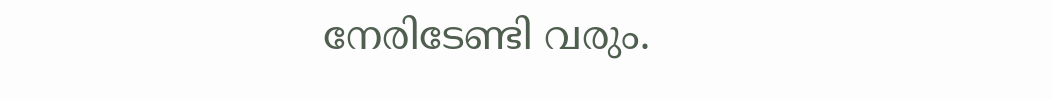നേരിടേണ്ടി വരും.